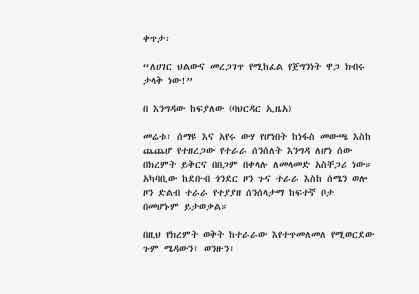ቀጥታ፡

“ለሀገር ህልውና መረጋገጥ የሚከፈል የጀግንነት ዋጋ ክብሩ ታላቅ ነው!”

በ እንግዳው ከፍያለው (ባህርዳር ኢዜአ)

መሬቱ፣ ሰማዩ እና አየሩ ውሃ የሆነበት ከነፋስ መውጫ እስከ ጨጨሆ የተዘረጋው የተራራ ሰንሰለት እንግዳ ለሆነ ሰው በክረምት ይቅርና በበጋም በቀላሉ ለመላመድ አስቸጋሪ ነው። አካባቢው ከደቡብ ጎንደር ዞን ጉና ተራራ እስከ ሰሜን ወሎ ዞን ድልብ ተራራ የተያያዘ ሰንሰላታማ ከፍተኛ ቦታ በመሆኑም ይታወቃል።

በዚህ የክረምት ወቅት ከተራራው እየተጥመለመለ የሚወርደው ጉም ሜዳውን፣ ወንዙን፣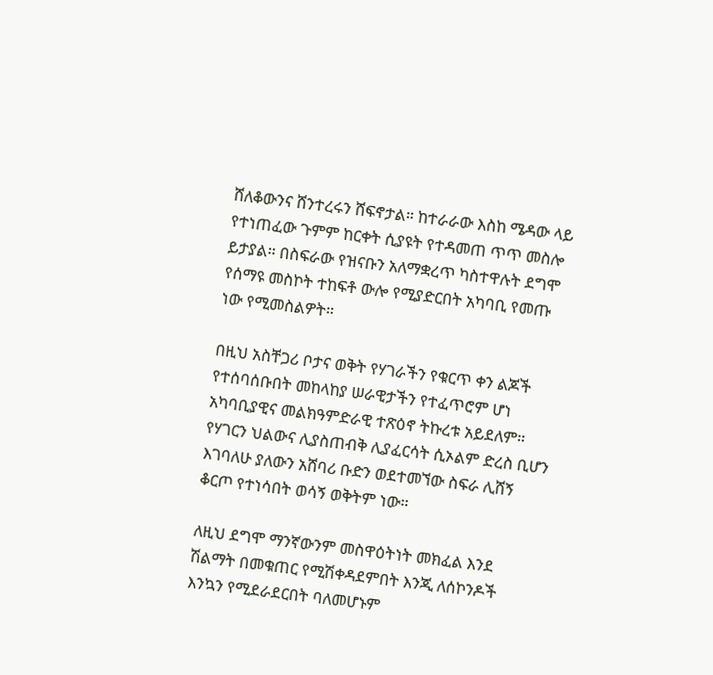ሸለቆውንና ሸንተረሩን ሸፍኖታል። ከተራራው እስከ ሜዳው ላይ የተነጠፈው ጉምም ከርቀት ሲያዩት የተዳመጠ ጥጥ መስሎ ይታያል። በስፍራው የዝናቡን አለማቋረጥ ካስተዋሉት ደግሞ የሰማዩ መስኮት ተከፍቶ ውሎ የሚያድርበት አካባቢ የመጡ ነው የሚመስልዎት።

በዚህ አስቸጋሪ ቦታና ወቅት የሃገራችን የቁርጥ ቀን ልጆች የተሰባሰቡበት መከላከያ ሠራዊታችን የተፈጥሮም ሆነ አካባቢያዊና መልክዓምድራዊ ተጽዕኖ ትኩረቱ አይደለም። የሃገርን ህልውና ሊያስጠብቅ ሊያፈርሳት ሲኦልም ድረስ ቢሆን እገባለሁ ያለውን አሸባሪ ቡድን ወደተመኘው ስፍራ ሊሸኝ ቆርጦ የተነሳበት ወሳኝ ወቅትም ነው።

ለዚህ ደግሞ ማንኛውንም መስዋዕትነት መክፈል እንደ ሽልማት በመቁጠር የሚሽቀዳደምበት እንጂ ለሰኮንዶች እንኳን የሚደራደርበት ባለመሆኑም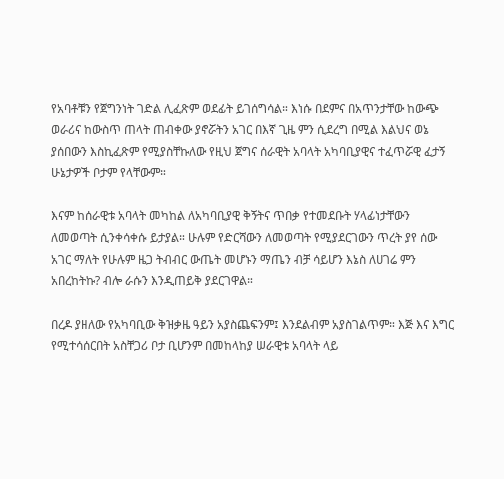የአባቶቹን የጀግንነት ገድል ሊፈጽም ወደፊት ይገሰግሳል። እነሱ በደምና በአጥንታቸው ከውጭ ወራሪና ከውስጥ ጠላት ጠብቀው ያኖሯትን አገር በእኛ ጊዜ ምን ሲደረግ በሚል እልህና ወኔ ያሰበውን እስኪፈጽም የሚያስቸኩለው የዚህ ጀግና ሰራዊት አባላት አካባቢያዊና ተፈጥሯዊ ፈታኝ ሁኔታዎች ቦታም የላቸውም።

እናም ከሰራዊቱ አባላት መካከል ለአካባቢያዊ ቅኝትና ጥበቃ የተመደቡት ሃላፊነታቸውን ለመወጣት ሲንቀሳቀሱ ይታያል። ሁሉም የድርሻውን ለመወጣት የሚያደርገውን ጥረት ያየ ሰው አገር ማለት የሁሉም ዜጋ ትብብር ውጤት መሆኑን ማጤን ብቻ ሳይሆን እኔስ ለሀገሬ ምን አበረከትኩ? ብሎ ራሱን እንዲጠይቅ ያደርገዋል።

በረዶ ያዘለው የአካባቢው ቅዝቃዜ ዓይን አያስጨፍንም፤ እንደልብም አያስገልጥም። እጅ እና እግር የሚተሳሰርበት አስቸጋሪ ቦታ ቢሆንም በመከላከያ ሠራዊቱ አባላት ላይ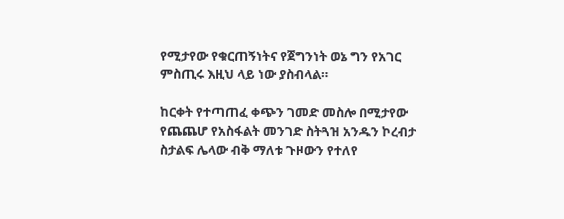የሚታየው የቁርጠኝነትና የጀግንነት ወኔ ግን የአገር ምስጢሩ እዚህ ላይ ነው ያስብላል።

ከርቀት የተጣጠፈ ቀጭን ገመድ መስሎ በሚታየው የጨጨሆ የአስፋልት መንገድ ስትጓዝ አንዱን ኮረብታ ስታልፍ ሌላው ብቅ ማለቱ ጉዞውን የተለየ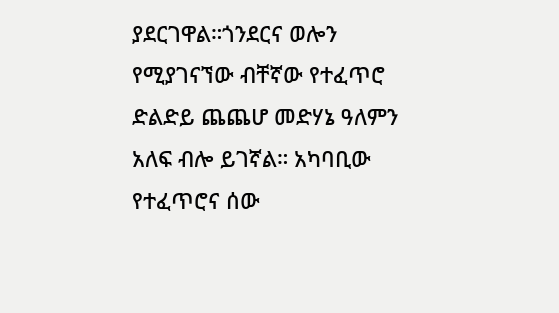ያደርገዋል።ጎንደርና ወሎን የሚያገናኘው ብቸኛው የተፈጥሮ ድልድይ ጨጨሆ መድሃኔ ዓለምን አለፍ ብሎ ይገኛል። አካባቢው የተፈጥሮና ሰው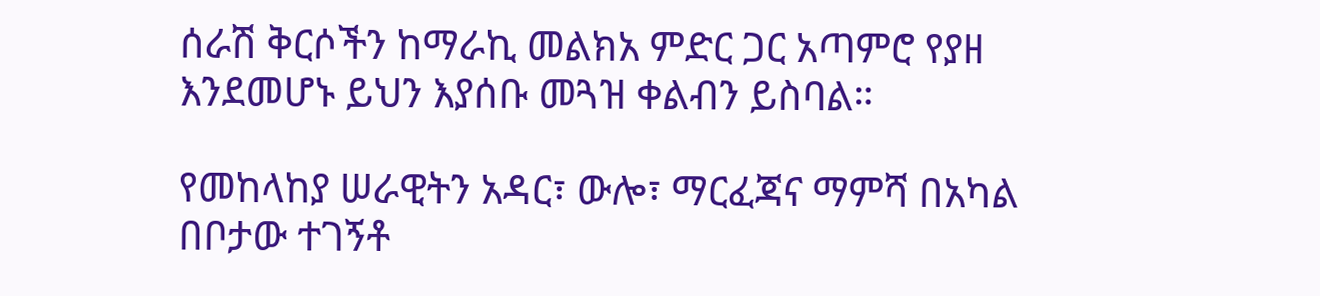ሰራሽ ቅርሶችን ከማራኪ መልክአ ምድር ጋር አጣምሮ የያዘ እንደመሆኑ ይህን እያሰቡ መጓዝ ቀልብን ይስባል።

የመከላከያ ሠራዊትን አዳር፣ ውሎ፣ ማርፈጃና ማምሻ በአካል በቦታው ተገኝቶ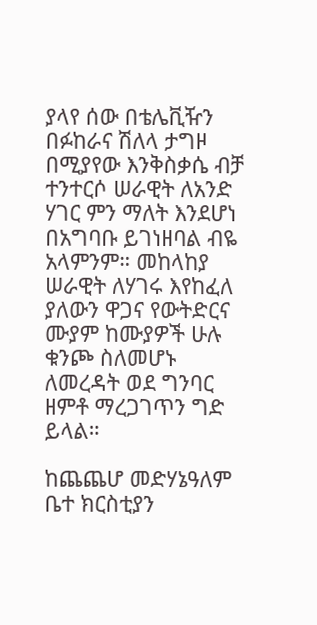ያላየ ሰው በቴሌቪዥን በፉከራና ሽለላ ታግዞ በሚያየው እንቅስቃሴ ብቻ ተንተርሶ ሠራዊት ለአንድ ሃገር ምን ማለት እንደሆነ በአግባቡ ይገነዘባል ብዬ አላምንም። መከላከያ ሠራዊት ለሃገሩ እየከፈለ ያለውን ዋጋና የውትድርና ሙያም ከሙያዎች ሁሉ ቁንጮ ስለመሆኑ ለመረዳት ወደ ግንባር ዘምቶ ማረጋገጥን ግድ ይላል።

ከጨጨሆ መድሃኔዓለም ቤተ ክርስቲያን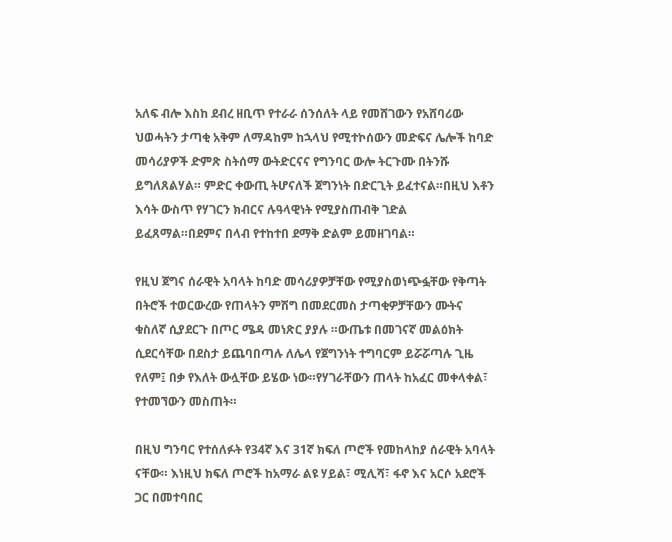አለፍ ብሎ እስከ ደብረ ዘቢጥ የተራራ ሰንሰለት ላይ የመሸገውን የአሸባሪው ህወሓትን ታጣቂ አቅም ለማዳከም ከኋላህ የሚተኮሰውን መድፍና ሌሎች ከባድ መሳሪያዎች ድምጽ ስትሰማ ውትድርናና የግንባር ውሎ ትርጉሙ በትንሹ ይግለጸልሃል። ምድር ቀውጢ ትሆናለች ጀግንነት በድርጊት ይፈተናል።በዚህ እቶን እሳት ውስጥ የሃገርን ክብርና ሉዓላዊነት የሚያስጠብቅ ገድል ይፈጸማል።በደምና በላብ የተከተበ ደማቅ ድልም ይመዘገባል።

የዚህ ጀግና ሰራዊት አባላት ከባድ መሳሪያዎቻቸው የሚያስወነጭፏቸው የቅጣት በትሮች ተወርውረው የጠላትን ምሽግ በመደርመስ ታጣቂዎቻቸውን ሙትና ቁስለኛ ሲያደርጉ በጦር ሜዳ መነጽር ያያሉ ።ውጤቱ በመገናኛ መልዕክት ሲደርሳቸው በደስታ ይጨባበጣሉ ለሌላ የጀግንነት ተግባርም ይሯሯጣሉ ጊዜ የለም፤ በቃ የእለት ውሏቸው ይሄው ነው።የሃገራቸውን ጠላት ከአፈር መቀላቀል፣ የተመኘውን መስጠት።

በዚህ ግንባር የተሰለፉት የ34ኛ እና 31ኛ ክፍለ ጦሮች የመከላከያ ሰራዊት አባላት ናቸው። እነዚህ ክፍለ ጦሮች ከአማራ ልዩ ሃይል፣ ሚሊሻ፣ ፋኖ እና አርሶ አደሮች ጋር በመተባበር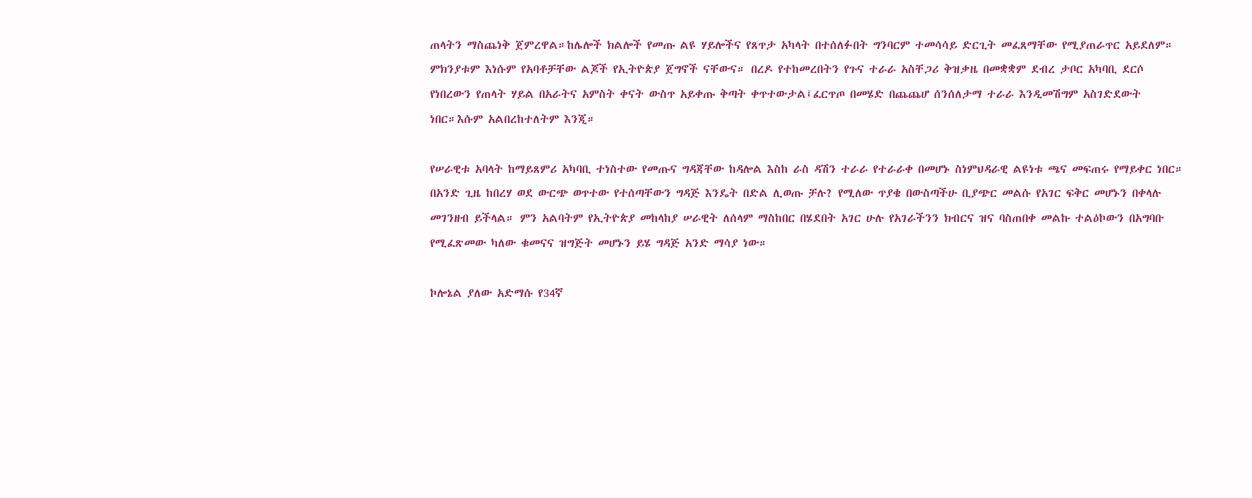ጠላትን ማስጨነቅ ጀምረዋል።ከሌሎች ክልሎች የመጡ ልዩ ሃይሎችና የጸጥታ አካላት በተሰለፉበት ግንባርም ተመሳሳይ ድርጊት መፈጸማቸው የሚያጠራጥር አይደለም። ምክንያቱም እነሱም የአባቶቻቸው ልጆች የኢትዮጵያ ጀግኖች ናቸውና። በረዶ የተከመረበትን የጉና ተራራ አስቸጋሪ ቅዝቃዜ በመቋቋም ደብረ ታቦር አካባቢ ደርሶ የነበረውን የጠላት ሃይል በአራትና አምስት ቀናት ውስጥ አይቀጡ ቅጣት ቀጥተውታል፤ፈርጥጦ በመሄድ በጨጨሆ ሰንሰለታማ ተራራ እንዲመሽግም አስገድደውት ነበር።እሱም አልበረከተለትም እንጂ።

የሠራዊቱ አባላት ከማይጸምሪ አካባቢ ተነስተው የመጡና ግዳጃቸው ከዳሎል እስከ ራስ ዳሽን ተራራ የተራራቀ በመሆኑ ስነምህዳራዊ ልዩነቱ ጫና መፍጠሩ የማይቀር ነበር። በአንድ ጊዜ ከበረሃ ወደ ውርጭ ወጥተው የተሰጣቸውን ግዳጅ እንዴት በድል ሊወጡ ቻሉ? የሚለው ጥያቄ በውስጣችሁ ቢያጭር መልሱ የአገር ፍቅር መሆኑን በቀላሉ መገንዘብ ይችላል። ምን አልባትም የኢትዮጵያ መከላከያ ሠራዊት ለሰላም ማስከበር በሄደበት አገር ሁሉ የአገራችንን ክብርና ዝና ባስጠበቀ መልኩ ተልዕኮውን በአግባቡ የሚፈጽመው ካለው ቁመናና ዝግጅት መሆኑን ይሄ ግዳጅ አንድ ማሳያ ነው።

ኮሎኔል ያለው አድማሱ የ34ኛ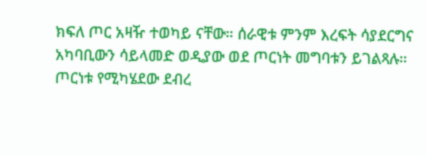ክፍለ ጦር አዛዥ ተወካይ ናቸው። ሰራዊቱ ምንም እረፍት ሳያደርግና አካባቢውን ሳይላመድ ወዲያው ወደ ጦርነት መግባቱን ይገልጻሉ። ጦርነቱ የሚካሄደው ደብረ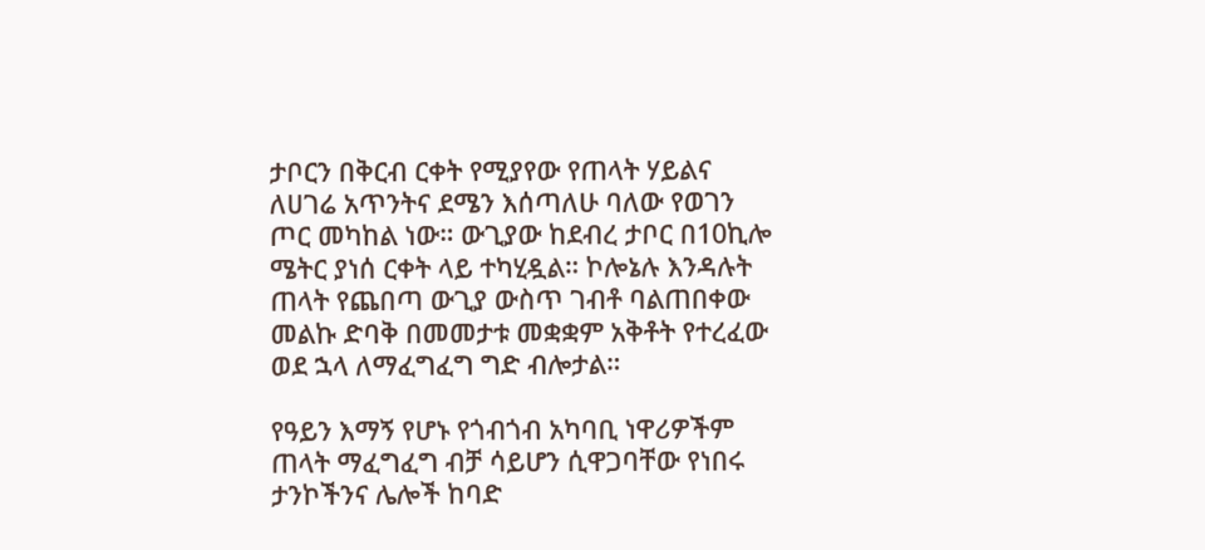ታቦርን በቅርብ ርቀት የሚያየው የጠላት ሃይልና ለሀገሬ አጥንትና ደሜን እሰጣለሁ ባለው የወገን ጦር መካከል ነው። ውጊያው ከደብረ ታቦር በ10ኪሎ ሜትር ያነሰ ርቀት ላይ ተካሂዷል። ኮሎኔሉ እንዳሉት ጠላት የጨበጣ ውጊያ ውስጥ ገብቶ ባልጠበቀው መልኩ ድባቅ በመመታቱ መቋቋም አቅቶት የተረፈው ወደ ኋላ ለማፈግፈግ ግድ ብሎታል።

የዓይን እማኝ የሆኑ የጎብጎብ አካባቢ ነዋሪዎችም ጠላት ማፈግፈግ ብቻ ሳይሆን ሲዋጋባቸው የነበሩ ታንኮችንና ሌሎች ከባድ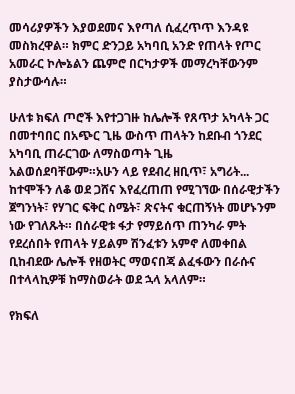መሳሪያዎችን እያወደመና እየጣለ ሲፈረጥጥ እንዳዩ መስክረዋል። ክምር ድንጋይ አካባቢ አንድ የጠላት የጦር አመራር ኮሎኔልን ጨምሮ በርካታዎች መማረካቸውንም ያስታውሳሉ።

ሁለቱ ክፍለ ጦሮች እየተጋገዙ ከሌሎች የጸጥታ አካላት ጋር በመተባበር በአጭር ጊዜ ውስጥ ጠላትን ከደቡብ ጎንደር አካባቢ ጠራርገው ለማስወጣት ጊዜ አልወሰደባቸውም።አሁን ላይ የደብረ ዘቢጥ፣ አግሪት... ከተሞችን ለቆ ወደ ጋሸና እየፈረጠጠ የሚገኘው በሰራዊታችን ጀግንነት፣ የሃገር ፍቅር ስሜት፣ ጽናትና ቁርጠኝነት መሆኑንም ነው የገለጹት። በሰራዊቱ ፋታ የማይሰጥ ጠንካራ ምት የደረሰበት የጠላት ሃይልም ሽንፈቱን አምኖ ለመቀበል ቢከብደው ሌሎች የዘወትር ማወናበጃ ልፈፋውን በራሱና በተላላኪዎቹ ከማስወራት ወደ ኋላ አላለም።

የክፍለ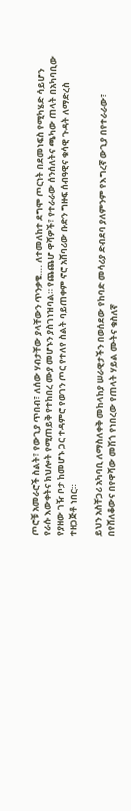ጦሮቹ አመራሮች ስልት፣ የውጊያ ጥበብ፣ ለሰው ሃብታቸው ያላቸውን ጥንቃቄ…. ለተመለከተ ደግሞ ጦርነት በደመነፍስ የሚካሄድ ሳይሆን የራሱ እውቀትና ክህሎት የሚጠይቅ የተከበረ ሙያ መሆኑን ያስገነዝባል። የጨጨሆ ዋሻዎች፣ የተራራው ሰንሰለትና ጫካው ጠላት በአካባቢው የያዘው ገዥ ቦታ ከመሆኑ ጋር ተዳምሮ የወገን ጦር የተለየ ስልት ባይጠቀም ኖሮ አሸባሪው ቡድን ግዙፍ ሰብዓዊና ቁሳዊ ጉዳት ለማድረስ ተዘጋጅቶ ነበር።

ይህን አስቸጋሪ አካባቢ ለማስለቀቅ መከላከያ ሠራዊታችን በወሰደው የከባድ መሳሪያ ድብደባ ያለምንም የእግረኛ ውጊያ በየተራራው፣ በየሸለቆውና በየዋሻው መሽጎ የነበረው የጠላት ሃይል ሙትና ቁስለኛ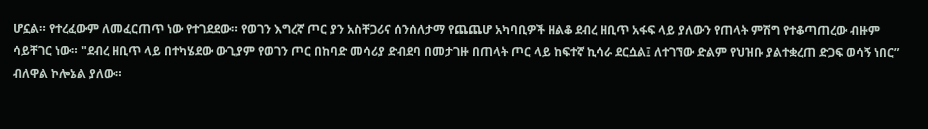ሆኗል። የተረፈውም ለመፈርጠጥ ነው የተገደደው። የወገን እግረኛ ጦር ያን አስቸጋሪና ሰንሰለታማ የጨጨሆ አካባቢዎች ዘልቆ ደብረ ዘቢጥ አፋፍ ላይ ያለውን የጠላት ምሽግ የተቆጣጠረው ብዙም ሳይቸገር ነው። "ደብረ ዘቢጥ ላይ በተካሄደው ውጊያም የወገን ጦር በከባድ መሳሪያ ድብደባ በመታገዙ በጠላት ጦር ላይ ከፍተኛ ኪሳራ ደርሷል፤ ለተገኘው ድልም የህዝቡ ያልተቋረጠ ድጋፍ ወሳኝ ነበር” ብለዋል ኮሎኔል ያለው።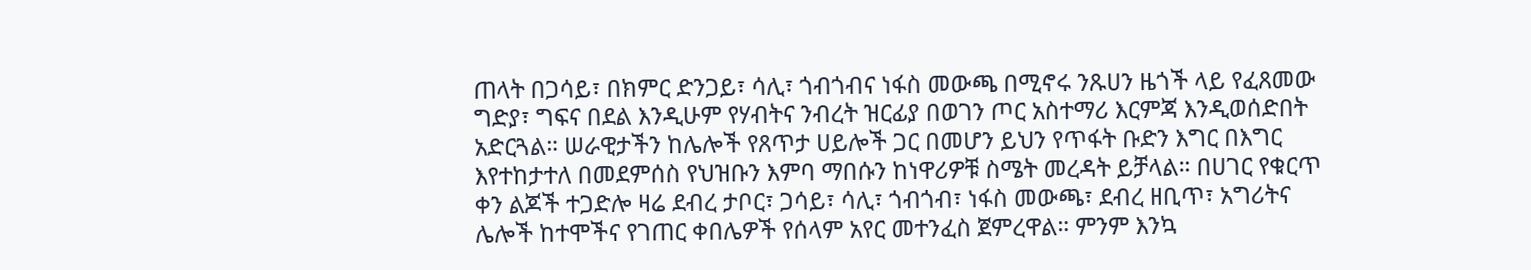ጠላት በጋሳይ፣ በክምር ድንጋይ፣ ሳሊ፣ ጎብጎብና ነፋስ መውጫ በሚኖሩ ንጹሀን ዜጎች ላይ የፈጸመው ግድያ፣ ግፍና በደል እንዲሁም የሃብትና ንብረት ዝርፊያ በወገን ጦር አስተማሪ እርምጃ እንዲወሰድበት አድርጓል። ሠራዊታችን ከሌሎች የጸጥታ ሀይሎች ጋር በመሆን ይህን የጥፋት ቡድን እግር በእግር እየተከታተለ በመደምሰስ የህዝቡን እምባ ማበሱን ከነዋሪዎቹ ስሜት መረዳት ይቻላል። በሀገር የቁርጥ ቀን ልጆች ተጋድሎ ዛሬ ደብረ ታቦር፣ ጋሳይ፣ ሳሊ፣ ጎብጎብ፣ ነፋስ መውጫ፣ ደብረ ዘቢጥ፣ አግሪትና ሌሎች ከተሞችና የገጠር ቀበሌዎች የሰላም አየር መተንፈስ ጀምረዋል። ምንም እንኳ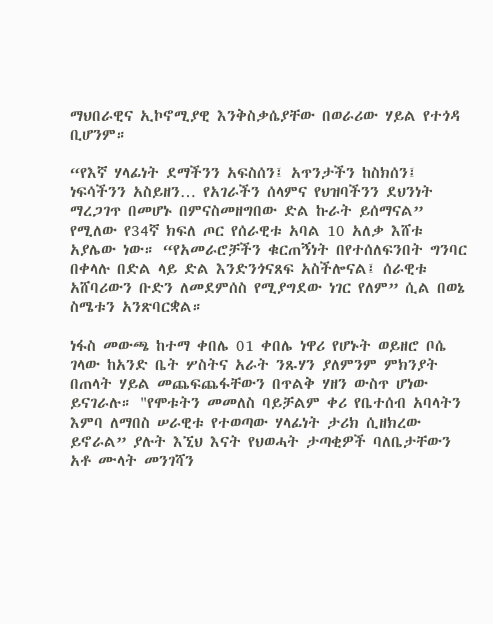ማህበራዊና ኢኮኖሚያዊ እንቅስቃሴያቸው በወራሪው ሃይል የተጎዳ ቢሆንም።

“የእኛ ሃላፊነት ደማችንን አፍስሰን፤ አጥንታችን ከስክሰን፤ ነፍሳችንን አስይዘን… የአገራችን ሰላምና የህዝባችንን ደህንነት ማረጋገጥ በመሆኑ በምናስመዘግበው ድል ኩራት ይሰማናል” የሚለው የ34ኛ ክፍለ ጦር የሰራዊቱ አባል 10 አለቃ እሸቱ አያሌው ነው። “የአመራሮቻችን ቁርጠኝነት በየተሰለፍንበት ግንባር በቀላሉ በድል ላይ ድል እንድንጎናጸፍ አስችሎናል፤ ሰራዊቱ አሸባሪውን ቡድን ለመደምሰስ የሚያግደው ነገር የለም” ሲል በወኔ ስሜቱን አንጽባርቋል።

ነፋስ መውጫ ከተማ ቀበሌ 01 ቀበሌ ነዋሪ የሆኑት ወይዘሮ ቦሴ ገላው ከአንድ ቤት ሦስትና አራት ንጹሃን ያለምንም ምክንያት በጠላት ሃይል መጨፍጨፋቸውን በጥልቅ ሃዘን ውስጥ ሆነው ይናገራሉ። "የሞቱትን መመለስ ባይቻልም ቀሪ የቤተሰብ አባላትን እምባ ለማበስ ሠራዊቱ የተወጣው ሃላፊነት ታሪክ ሲዘክረው ይኖራል” ያሉት እኚህ እናት የህወሓት ታጣቂዎች ባለቤታቸውን አቶ ሙላት መንገሻን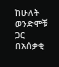ከሁለት ወንድሞቹ ጋር በአሰቃቂ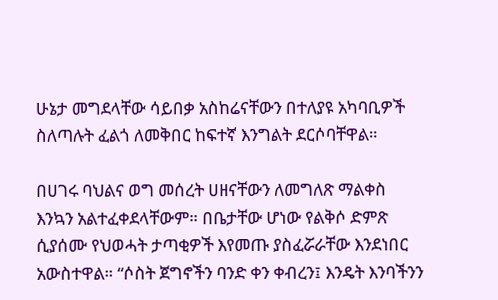ሁኔታ መግደላቸው ሳይበቃ አስከሬናቸውን በተለያዩ አካባቢዎች ስለጣሉት ፈልጎ ለመቅበር ከፍተኛ እንግልት ደርሶባቸዋል።

በሀገሩ ባህልና ወግ መሰረት ሀዘናቸውን ለመግለጽ ማልቀስ እንኳን አልተፈቀደላቸውም። በቤታቸው ሆነው የልቅሶ ድምጽ ሲያሰሙ የህወሓት ታጣቂዎች እየመጡ ያስፈሯራቸው እንደነበር አውስተዋል። “ሶስት ጀግኖችን ባንድ ቀን ቀብረን፤ እንዴት እንባችንን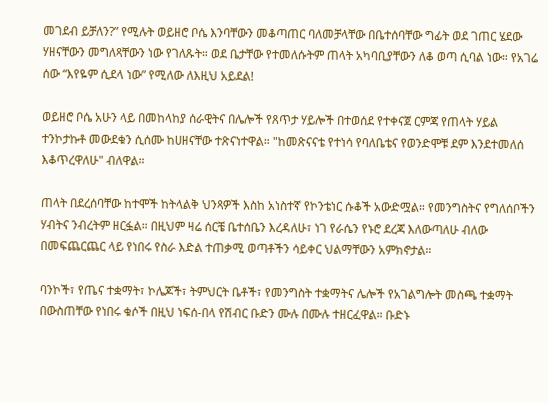መገደብ ይቻለን?” የሚሉት ወይዘሮ ቦሴ እንባቸውን መቆጣጠር ባለመቻላቸው በቤተሰባቸው ግፊት ወደ ገጠር ሄደው ሃዘናቸውን መግለጻቸውን ነው የገለጹት። ወደ ቤታቸው የተመለሱትም ጠላት አካባቢያቸውን ለቆ ወጣ ሲባል ነው። የአገሬ ሰው “እየዬም ሲደላ ነው” የሚለው ለእዚህ አይደል!

ወይዘሮ ቦሴ አሁን ላይ በመከላከያ ሰራዊትና በሌሎች የጸጥታ ሃይሎች በተወሰደ የተቀናጀ ርምጃ የጠላት ሃይል ተንኮታኩቶ መውደቁን ሲሰሙ ከሀዘናቸው ተጽናነተዋል። "ከመጽናናቴ የተነሳ የባለቤቴና የወንድሞቹ ደም እንደተመለሰ እቆጥረዋለሁ" ብለዋል።

ጠላት በደረሰባቸው ከተሞች ከትላልቅ ህንጻዎች እስከ አነስተኛ የኮንቴነር ሱቆች አውድሟል። የመንግስትና የግለሰቦችን ሃብትና ንብረትም ዘርፏል። በዚህም ዛሬ ሰርቼ ቤተሰቤን እረዳለሁ፣ ነገ የራሴን የኑሮ ደረጃ እለውጣለሁ ብለው በመፍጨርጨር ላይ የነበሩ የስራ እድል ተጠቃሚ ወጣቶችን ሳይቀር ህልማቸውን አምክኖታል።

ባንኮች፣ የጤና ተቋማት፣ ኮሌጆች፣ ትምህርት ቤቶች፣ የመንግስት ተቋማትና ሌሎች የአገልግሎት መስጫ ተቋማት በውስጠቸው የነበሩ ቁሶች በዚህ ነፍሰ-በላ የሽብር ቡድን ሙሉ በሙሉ ተዘርፈዋል። ቡድኑ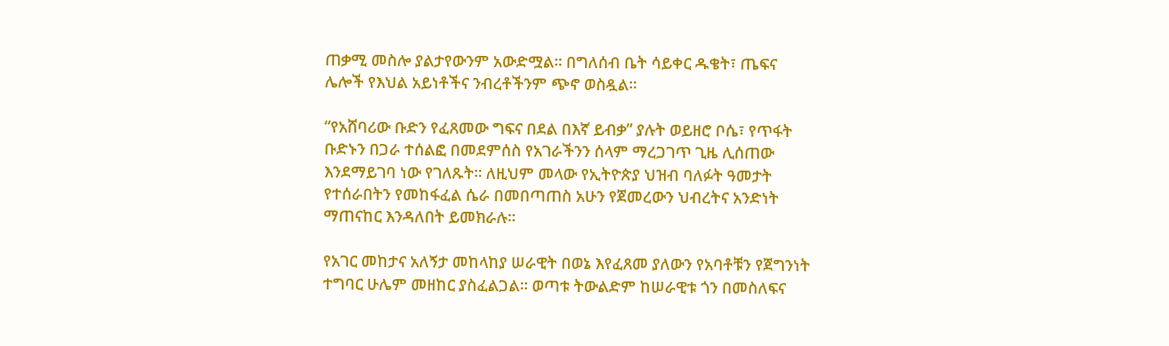ጠቃሚ መስሎ ያልታየውንም አውድሟል። በግለሰብ ቤት ሳይቀር ዱቄት፣ ጤፍና ሌሎች የእህል አይነቶችና ንብረቶችንም ጭኖ ወስዷል።

“የአሸባሪው ቡድን የፈጸመው ግፍና በደል በእኛ ይብቃ” ያሉት ወይዘሮ ቦሴ፣ የጥፋት ቡድኑን በጋራ ተሰልፎ በመደምሰስ የአገራችንን ሰላም ማረጋገጥ ጊዜ ሊሰጠው እንደማይገባ ነው የገለጹት። ለዚህም መላው የኢትዮጵያ ህዝብ ባለፉት ዓመታት የተሰራበትን የመከፋፈል ሴራ በመበጣጠስ አሁን የጀመረውን ህብረትና አንድነት ማጠናከር እንዳለበት ይመክራሉ።

የአገር መከታና አለኝታ መከላከያ ሠራዊት በወኔ እየፈጸመ ያለውን የአባቶቹን የጀግንነት ተግባር ሁሌም መዘከር ያስፈልጋል። ወጣቱ ትውልድም ከሠራዊቱ ጎን በመስለፍና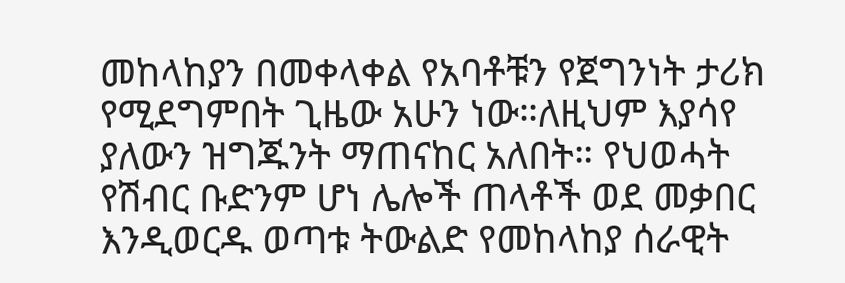መከላከያን በመቀላቀል የአባቶቹን የጀግንነት ታሪክ የሚደግምበት ጊዜው አሁን ነው።ለዚህም እያሳየ ያለውን ዝግጁንት ማጠናከር አለበት። የህወሓት የሽብር ቡድንም ሆነ ሌሎች ጠላቶች ወደ መቃበር እንዲወርዱ ወጣቱ ትውልድ የመከላከያ ሰራዊት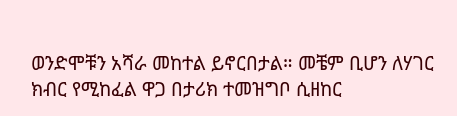ወንድሞቹን አሻራ መከተል ይኖርበታል። መቼም ቢሆን ለሃገር ክብር የሚከፈል ዋጋ በታሪክ ተመዝግቦ ሲዘከር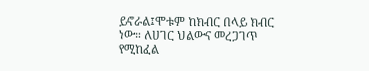ይኖራል፤ሞቱም ከክብር በላይ ክብር ነው። ለሀገር ህልውና መረጋገጥ የሚከፈል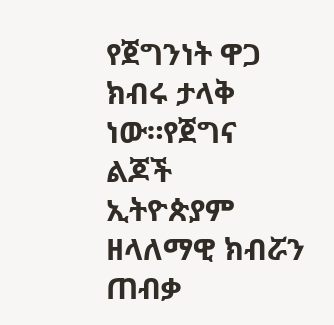የጀግንነት ዋጋ ክብሩ ታላቅ ነው።የጀግና ልጆች ኢትዮጵያም ዘላለማዊ ክብሯን ጠብቃ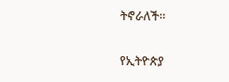ትኖራለች።

የኢትዮጵያ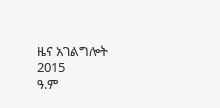ዜና አገልግሎት
2015
ዓ.ም